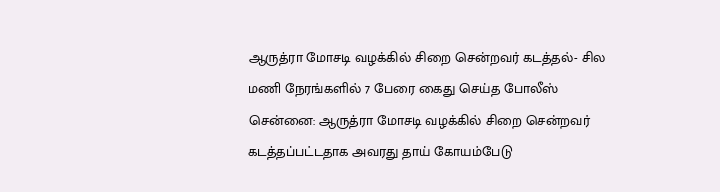ஆருத்ரா மோசடி வழக்கில் சிறை சென்றவர் கடத்தல்- சில மணி நேரங்களில் 7 பேரை கைது செய்த போலீஸ்
சென்னை: ஆருத்ரா மோசடி வழக்கில் சிறை சென்றவர் கடத்தப்பட்டதாக அவரது தாய் கோயம்பேடு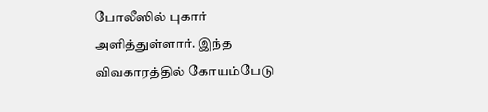போலீஸில் புகார் அளித்துள்ளார். இந்த விவகாரத்தில் கோயம்பேடு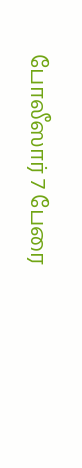போலீஸார் 7 பேரை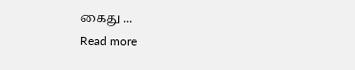கைது ...
Read more